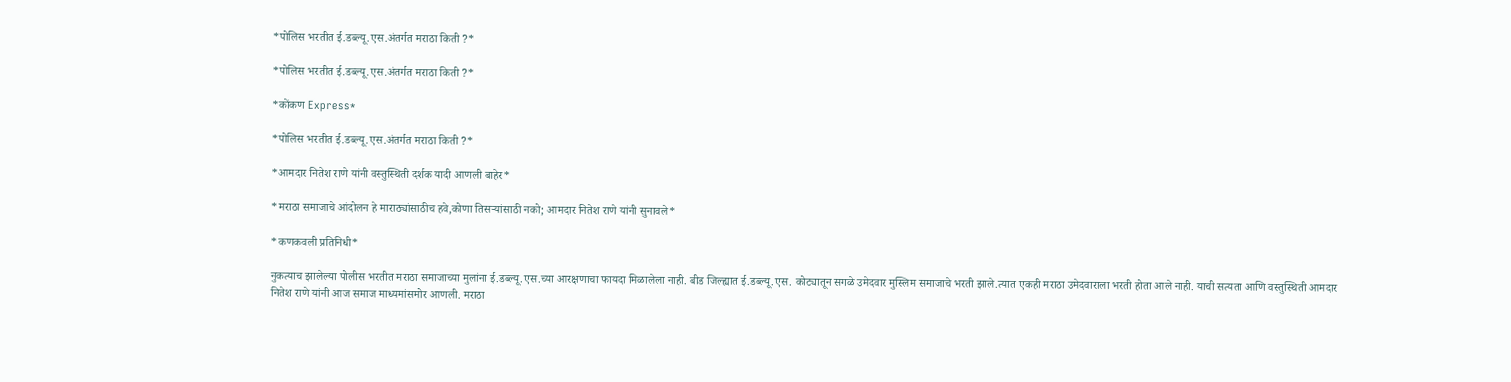*पोलिस भरतीत ई.डब्ल्यू.एस.अंतर्गत मराठा किती ?*

*पोलिस भरतीत ई.डब्ल्यू.एस.अंतर्गत मराठा किती ?*

*कोंकण Express*

*पोलिस भरतीत ई.डब्ल्यू.एस.अंतर्गत मराठा किती ?*

*आमदार नितेश राणे यांनी वस्तुस्थिती दर्शक यादी आणली बाहेर*

*मराठा समाजाचे आंदोलन हे माराठ्यांसाठीच हवे,कोणा तिसऱ्यांसाठी नको; आमदार नितेश राणे यांनी सुनावले*

*कणकवली प्रतिनिधी*

नुकत्याच झालेल्या पोलीस भरतीत मराठा समाजाच्या मुलांना ई.डब्ल्यू.एस.च्या आरक्षणाचा फायदा मिळालेला नाही. बीड जिल्ह्यात ई.डब्ल्यू.एस. कोट्यातून सगळे उमेदवार मुस्लिम समाजाचे भरती झाले.त्यात एकही मराठा उमेदवाराला भरती होता आले नाही. याची सत्यता आणि वस्तुस्थिती आमदार नितेश राणे यांनी आज समाज माध्यमांसमोर आणली. मराठा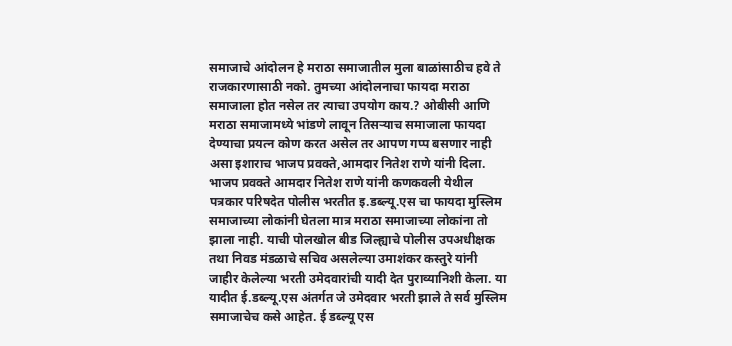समाजाचे आंदोलन हे मराठा समाजातील मुला बाळांसाठीच हवे ते राजकारणासाठी नको. तुमच्या आंदोलनाचा फायदा मराठा समाजाला होत नसेल तर त्याचा उपयोग काय.? ओबीसी आणि मराठा समाजामध्ये भांडणे लावून तिसऱ्याच समाजाला फायदा देण्याचा प्रयत्न कोण करत असेल तर आपण गप्प बसणार नाही असा इशाराच भाजप प्रवक्ते,आमदार नितेश राणे यांनी दिला.
भाजप प्रवक्ते आमदार नितेश राणे यांनी कणकवली येथील पत्रकार परिषदेत पोलीस भरतीत इ.डब्ल्यू.एस चा फायदा मुस्लिम समाजाच्या लोकांनी घेतला मात्र मराठा समाजाच्या लोकांना तो झाला नाही. याची पोलखोल बीड जिल्ह्याचे पोलीस उपअधीक्षक तथा निवड मंडळाचे सचिव असलेल्या उमाशंकर कस्तुरे यांनी जाहीर केलेल्या भरती उमेदवारांची यादी देत पुराव्यानिशी केला. या यादीत ई.डब्ल्यू.एस अंतर्गत जे उमेदवार भरती झाले ते सर्व मुस्लिम समाजाचेच कसे आहेत. ई डब्ल्यू एस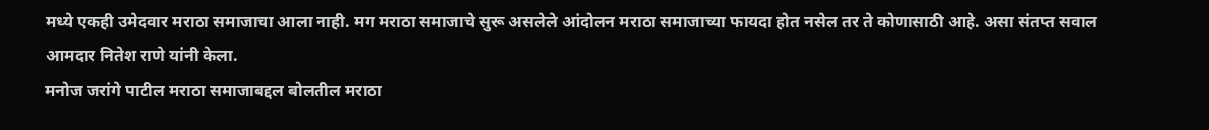मध्ये एकही उमेदवार मराठा समाजाचा आला नाही. मग मराठा समाजाचे सुरू असलेले आंदोलन मराठा समाजाच्या फायदा होत नसेल तर ते कोणासाठी आहे. असा संतप्त सवाल आमदार नितेश राणे यांनी केला.
मनोज जरांगे पाटील मराठा समाजाबद्दल बोलतील मराठा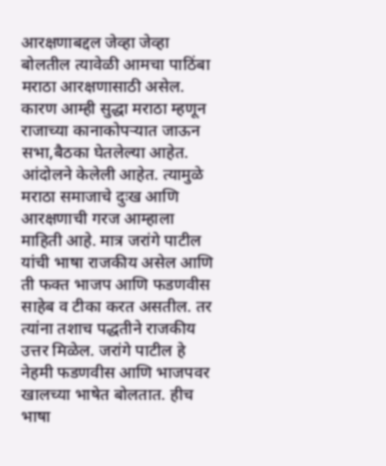आरक्षणाबद्दल जेव्हा जेव्हा बोलतील त्यावेळी आमचा पाठिंबा मराठा आरक्षणासाठी असेल. कारण आम्ही सुद्धा मराठा म्हणून राजाच्या कानाकोपऱ्यात जाऊन सभा,बैठका घेतलेल्या आहेत. आंदोलने केलेली आहेत. त्यामुळे मराठा समाजाचे दुःख आणि आरक्षणाची गरज आम्हाला माहिती आहे. मात्र जरांगे पाटील यांची भाषा राजकीय असेल आणि ती फक्त भाजप आणि फडणवीस साहेब व टीका करत असतील. तर त्यांना तशाच पद्धतीने राजकीय उत्तर मिळेल. जरांगे पाटील हे नेहमी फडणवीस आणि भाजपवर खालच्या भाषेत बोलतात. हीच भाषा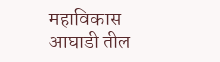महाविकास आघाडी तील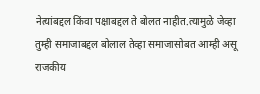नेत्यांबद्दल किंवा पक्षाबद्दल ते बोलत नाहीत.त्यामुळे जेव्हा तुम्ही समाजाबद्दल बोलाल तेव्हा समाजासोबत आम्ही असू राजकीय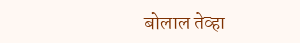बोलाल तेव्हा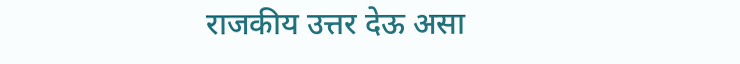राजकीय उत्तर देऊ असा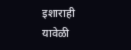इशाराही यावेळी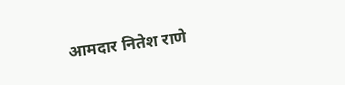आमदार नितेश राणे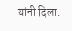यांनी दिला.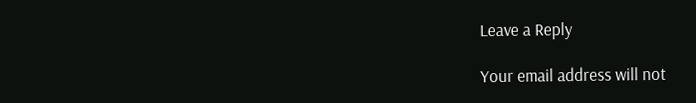Leave a Reply

Your email address will not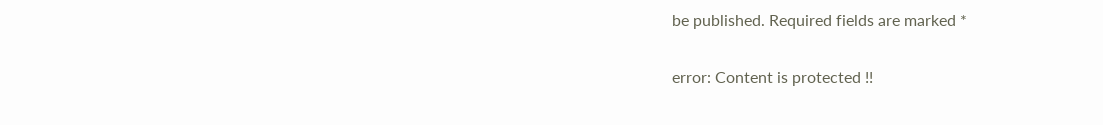be published. Required fields are marked *

error: Content is protected !!